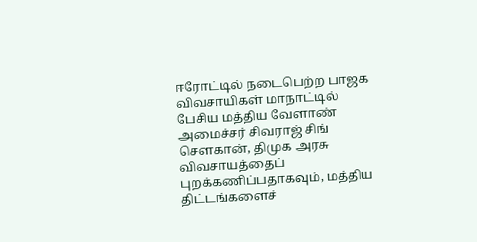ஈரோட்டில் நடைபெற்ற பாஜக விவசாயிகள் மாநாட்டில் பேசிய மத்திய வேளாண் அமைச்சர் சிவராஜ் சிங் சௌகான், திமுக அரசு விவசாயத்தைப் புறக்கணிப்பதாகவும், மத்திய திட்டங்களைச்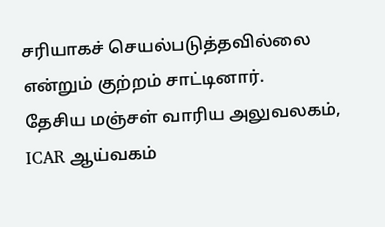சரியாகச் செயல்படுத்தவில்லை என்றும் குற்றம் சாட்டினார்.
தேசிய மஞ்சள் வாரிய அலுவலகம், ICAR ஆய்வகம்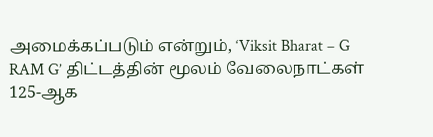அமைக்கப்படும் என்றும், ‘Viksit Bharat – G RAM G’ திட்டத்தின் மூலம் வேலைநாட்கள் 125-ஆக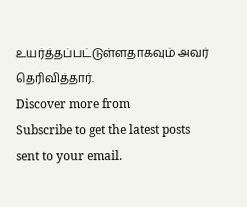உயர்த்தப்பட்டுள்ளதாகவும் அவர் தெரிவித்தார்.
Discover more from
Subscribe to get the latest posts sent to your email.